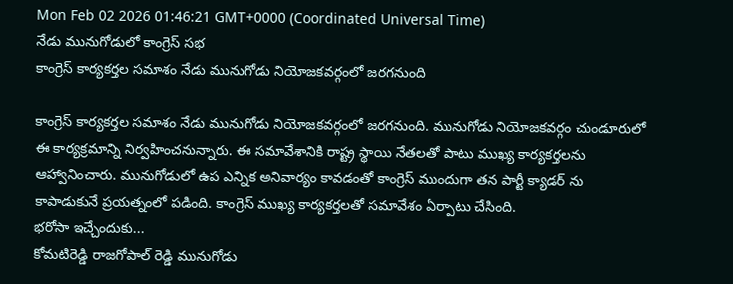Mon Feb 02 2026 01:46:21 GMT+0000 (Coordinated Universal Time)
నేడు మునుగోడులో కాంగ్రెస్ సభ
కాంగ్రెస్ కార్యకర్తల సమాశం నేడు మునుగోడు నియోజకవర్గంలో జరగనుంది

కాంగ్రెస్ కార్యకర్తల సమాశం నేడు మునుగోడు నియోజకవర్గంలో జరగనుంది. మునుగోడు నియోజకవర్గం చుండూరులో ఈ కార్యక్రమాన్ని నిర్వహించనున్నారు. ఈ సమావేశానికి రాష్ట్ర స్థాయి నేతలతో పాటు ముఖ్య కార్యకర్తలను ఆహ్వానించారు. మునుగోడులో ఉప ఎన్నిక అనివార్యం కావడంతో కాంగ్రెస్ ముందుగా తన పార్టీ క్యాడర్ ను కాపాడుకునే ప్రయత్నంలో పడింది. కాంగ్రెస్ ముఖ్య కార్యకర్తలతో సమావేశం ఏర్పాటు చేసింది.
భరోసా ఇచ్చేందుకు...
కోమటిరెడ్డి రాజగోపాల్ రెడ్డి మునుగోడు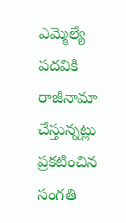ఎమ్మెల్యే పదవికి రాజీనామా చేస్తున్నట్లు ప్రకటించిన సంగతి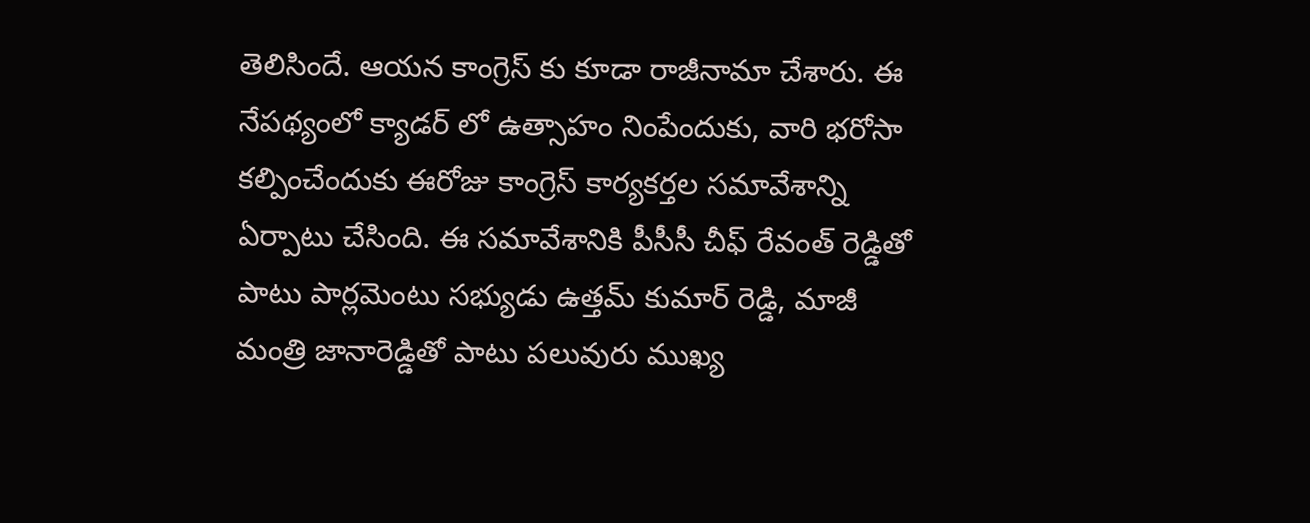తెలిసిందే. ఆయన కాంగ్రెస్ కు కూడా రాజీనామా చేశారు. ఈ నేపథ్యంలో క్యాడర్ లో ఉత్సాహం నింపేందుకు, వారి భరోసా కల్పించేందుకు ఈరోజు కాంగ్రెస్ కార్యకర్తల సమావేశాన్ని ఏర్పాటు చేసింది. ఈ సమావేశానికి పీసీసీ చీఫ్ రేవంత్ రెడ్డితో పాటు పార్లమెంటు సభ్యుడు ఉత్తమ్ కుమార్ రెడ్డి, మాజీ మంత్రి జానారెడ్డితో పాటు పలువురు ముఖ్య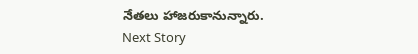నేతలు హాజరుకానున్నారు.
Next Story